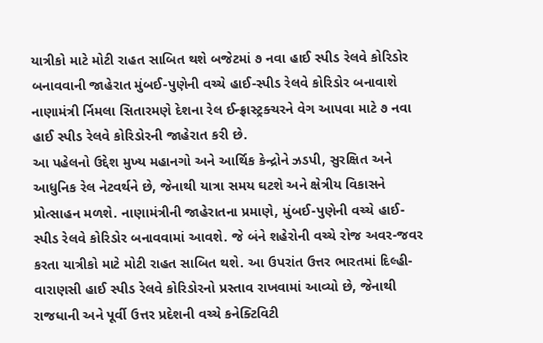યાત્રીકો માટે મોટી રાહત સાબિત થશે બજેટમાં ૭ નવા હાઈ સ્પીડ રેલવે કોરિડોર બનાવવાની જાહેરાત મુંબઈ-પુણેની વચ્ચે હાઈ-સ્પીડ રેલવે કોરિડોર બનાવાશે નાણામંત્રી ર્નિમલા સિતારમણે દેશના રેલ ઈન્ફ્રાસ્ટ્રક્ચરને વેગ આપવા માટે ૭ નવા હાઈ સ્પીડ રેલવે કોરિડોરની જાહેરાત કરી છે.
આ પહેલનો ઉદ્દેશ મુખ્ય મહાનગો અને આર્થિક કેન્દ્રોને ઝડપી, સુરક્ષિત અને આધુનિક રેલ નેટવર્થને છે, જેનાથી યાત્રા સમય ઘટશે અને ક્ષેત્રીય વિકાસને પ્રોત્સાહન મળશે. નાણામંત્રીની જાહેરાતના પ્રમાણે, મુંબઈ-પુણેની વચ્ચે હાઈ-સ્પીડ રેલવે કોરિડોર બનાવવામાં આવશે. જે બંને શહેરોની વચ્ચે રોજ અવર-જવર કરતા યાત્રીકો માટે મોટી રાહત સાબિત થશે. આ ઉપરાંત ઉત્તર ભારતમાં દિલ્હી-વારાણસી હાઈ સ્પીડ રેલવે કોરિડોરનો પ્રસ્તાવ રાખવામાં આવ્યો છે, જેનાથી રાજધાની અને પૂર્વી ઉત્તર પ્રદેશની વચ્ચે કનેક્ટિવિટી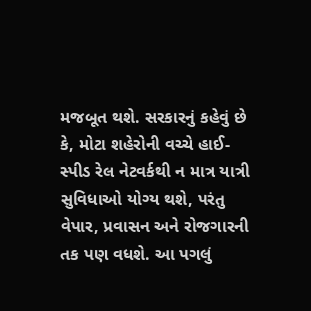મજબૂત થશે. સરકારનું કહેવું છે કે, મોટા શહેરોની વચ્ચે હાઈ-સ્પીડ રેલ નેટવર્કથી ન માત્ર યાત્રી સુવિધાઓ યોગ્ય થશે, પરંતુ વેપાર, પ્રવાસન અને રોજગારની તક પણ વધશે. આ પગલું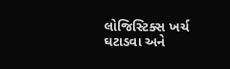લોજિસ્ટિક્સ ખર્ચ ઘટાડવા અને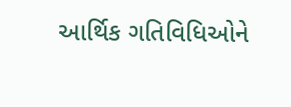આર્થિક ગતિવિધિઓને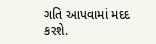ગતિ આપવામાં મદદ કરશે.